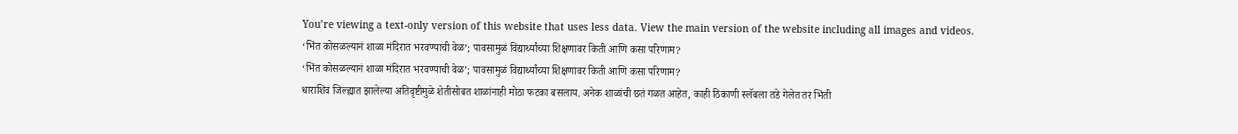You’re viewing a text-only version of this website that uses less data. View the main version of the website including all images and videos.
‘भिंत कोसळल्यानं शाळा मंदिरात भरवण्याची वेळ’; पावसामुळं विद्यार्थ्यांच्या शिक्षणावर किती आणि कसा परिणाम?
‘भिंत कोसळल्यानं शाळा मंदिरात भरवण्याची वेळ’; पावसामुळं विद्यार्थ्यांच्या शिक्षणावर किती आणि कसा परिणाम?
धाराशिव जिल्ह्यात झालेल्या अतिवृष्टीमुळे शेतीसोबत शाळांनाही मोठा फटका बसलाय. अनेक शाळांची छतं गळत आहेत, काही ठिकाणी स्लॅबला तडे गेलेत तर भिंती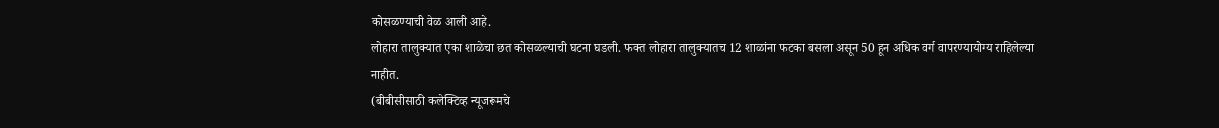कोसळण्याची वेळ आली आहे.
लोहारा तालुक्यात एका शाळेचा छत कोसळल्याची घटना घडली. फक्त लोहारा तालुक्यातच 12 शाळांना फटका बसला असून 50 हून अधिक वर्ग वापरण्यायोग्य राहिलेल्या नाहीत.
(बीबीसीसाठी कलेक्टिव्ह न्यूजरूमचे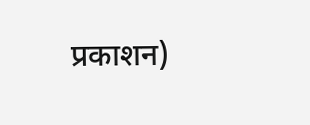प्रकाशन)